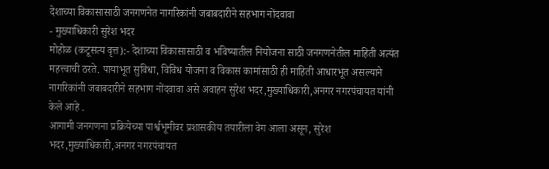देशाच्या विकासासाठी जनगणनेत नागरिकांनी जबाबदारीने सहभाग नोंदवावा
- मुख्याधिकारी सुरेश भदर
मोहोळ (कटूसत्य वृत्त):- देशाच्या विकासासाठी व भविष्यातील नियोजना साठी जनगणनेतील माहिती अत्यंत महत्त्वाची ठरते. पायाभूत सुविधा, विविध योजना व विकास कामांसाठी ही माहिती आधारभूत असल्याने नागरिकांनी जबाबदारीने सहभाग नोंदवावा असे अवाहन सुरेश भदर,मुख्याधिकारी,अनगर नगरपंचायत यांनी केले आहे .
आगामी जनगणना प्रक्रियेच्या पार्श्वभूमीवर प्रशासकीय तयारीला वेग आला असून, सुरेश भदर,मुख्याधिकारी,अनगर नगरपंचायत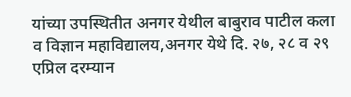यांच्या उपस्थितीत अनगर येथील बाबुराव पाटील कला व विज्ञान महाविद्यालय,अनगर येथे दि. २७, २८ व २९ एप्रिल दरम्यान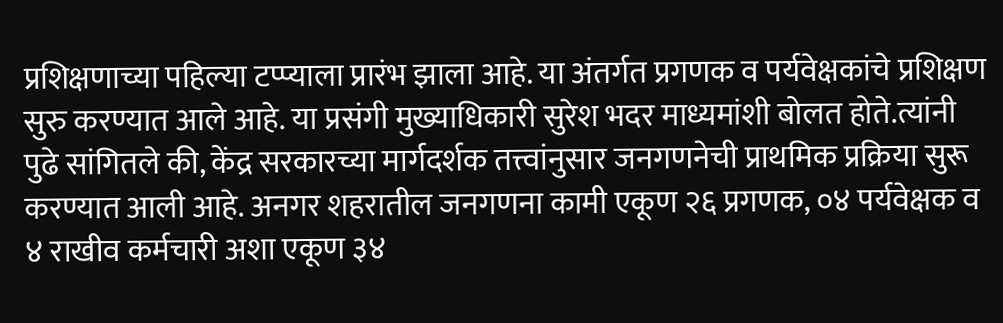प्रशिक्षणाच्या पहिल्या टप्प्याला प्रारंभ झाला आहे. या अंतर्गत प्रगणक व पर्यवेक्षकांचे प्रशिक्षण सुरु करण्यात आले आहे. या प्रसंगी मुख्याधिकारी सुरेश भदर माध्यमांशी बोलत होते.त्यांनी पुढे सांगितले की, केंद्र सरकारच्या मार्गदर्शक तत्त्वांनुसार जनगणनेची प्राथमिक प्रक्रिया सुरू करण्यात आली आहे. अनगर शहरातील जनगणना कामी एकूण २६ प्रगणक, ०४ पर्यवेक्षक व ४ राखीव कर्मचारी अशा एकूण ३४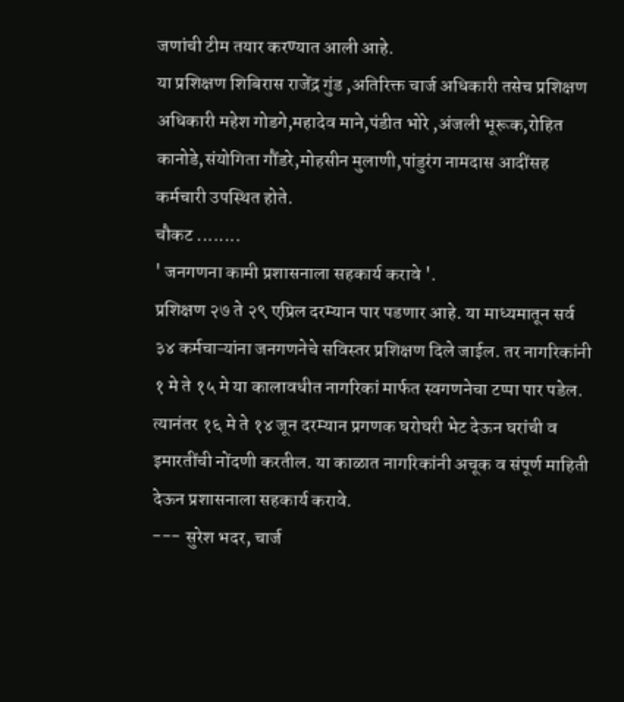जणांची टीम तयार करण्यात आली आहे.
या प्रशिक्षण शिबिरास राजेंद्र गुंड ,अतिरिक्त चार्ज अधिकारी तसेच प्रशिक्षण अधिकारी महेश गोडगे,महादेव माने,पंडीत भोरे ,अंजली भूरूक,रोहित कानोडे,संयोगिता गौंडरे,मोहसीन मुलाणी,पांडुरंग नामदास आदींसह कर्मचारी उपस्थित होते.
चौकट ........
' जनगणना कामी प्रशासनाला सहकार्य करावे '.
प्रशिक्षण २७ ते २९ एप्रिल दरम्यान पार पडणार आहे. या माध्यमातून सर्व ३४ कर्मचाऱ्यांना जनगणनेचे सविस्तर प्रशिक्षण दिले जाईल. तर नागरिकांनी १ मे ते १५ मे या कालावधीत नागरिकां मार्फत स्वगणनेचा टप्पा पार पडेल. त्यानंतर १६ मे ते १४ जून दरम्यान प्रगणक घरोघरी भेट देऊन घरांची व इमारतींची नोंदणी करतील. या काळात नागरिकांनी अचूक व संपूर्ण माहिती देऊन प्रशासनाला सहकार्य करावे.
--- सुरेश भदर, चार्ज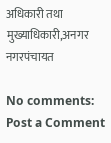अधिकारी तथा मुख्याधिकारी,अनगर नगरपंचायत

No comments:
Post a Comment